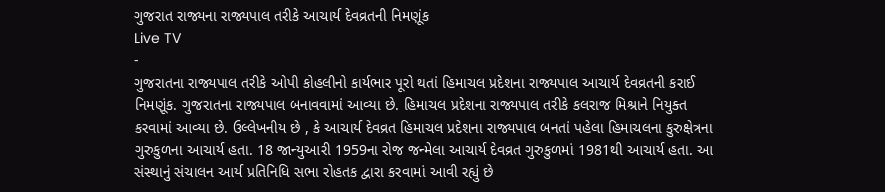ગુજરાત રાજ્યના રાજ્યપાલ તરીકે આચાર્ય દેવવ્રતની નિમણૂંક
Live TV
-
ગુજરાતના રાજ્યપાલ તરીકે ઓપી કોહલીનો કાર્યભાર પૂરો થતાં હિમાચલ પ્રદેશના રાજ્યપાલ આચાર્ય દેવવ્રતની કરાઈ નિમણૂંક. ગુજરાતના રાજ્યપાલ બનાવવામાં આવ્યા છે. હિમાચલ પ્રદેશના રાજ્યપાલ તરીકે કલરાજ મિશ્રાને નિયુક્ત કરવામાં આવ્યા છે. ઉલ્લેખનીય છે , કે આચાર્ય દેવવ્રત હિમાચલ પ્રદેશના રાજ્યપાલ બનતાં પહેલા હિમાચલના કુરુક્ષેત્રના ગુરુકુળના આચાર્ય હતા. 18 જાન્યુઆરી 1959ના રોજ જન્મેલા આચાર્ય દેવવ્રત ગુરુકુળમાં 1981થી આચાર્ય હતા. આ સંસ્થાનું સંચાલન આર્ય પ્રતિનિધિ સભા રોહતક દ્વારા કરવામાં આવી રહ્યું છે